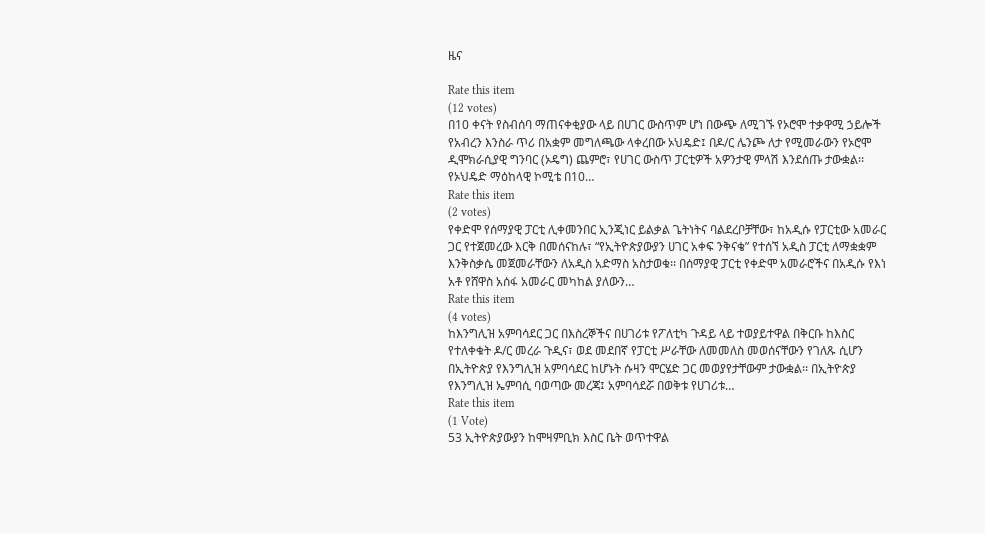ዜና

Rate this item
(12 votes)
በ10 ቀናት የስብሰባ ማጠናቀቂያው ላይ በሀገር ውስጥም ሆነ በውጭ ለሚገኙ የኦሮሞ ተቃዋሚ ኃይሎች የአብረን እንስራ ጥሪ በአቋም መግለጫው ላቀረበው ኦህዴድ፤ በዶ/ር ሌንጮ ለታ የሚመራውን የኦሮሞ ዲሞክራሲያዊ ግንባር (ኦዴግ) ጨምሮ፣ የሀገር ውስጥ ፓርቲዎች አዎንታዊ ምላሽ እንደሰጡ ታውቋል፡፡ የኦህዴድ ማዕከላዊ ኮሚቴ በ10…
Rate this item
(2 votes)
የቀድሞ የሰማያዊ ፓርቲ ሊቀመንበር ኢንጂነር ይልቃል ጌትነትና ባልደረቦቻቸው፣ ከአዲሱ የፓርቲው አመራር ጋር የተጀመረው እርቅ በመሰናከሉ፣ “የኢትዮጵያውያን ሀገር አቀፍ ንቅናቄ” የተሰኘ አዲስ ፓርቲ ለማቋቋም እንቅስቃሴ መጀመራቸውን ለአዲስ አድማስ አስታወቁ፡፡ በሰማያዊ ፓርቲ የቀድሞ አመራሮችና በአዲሱ የእነ አቶ የሸዋስ አሰፋ አመራር መካከል ያለውን…
Rate this item
(4 votes)
ከእንግሊዝ አምባሳደር ጋር በእስረኞችና በሀገሪቱ የፖለቲካ ጉዳይ ላይ ተወያይተዋል በቅርቡ ከእስር የተለቀቁት ዶ/ር መረራ ጉዲና፣ ወደ መደበኛ የፓርቲ ሥራቸው ለመመለስ መወሰናቸውን የገለጹ ሲሆን በኢትዮጵያ የእንግሊዝ አምባሳደር ከሆኑት ሱዛን ሞርሄድ ጋር መወያየታቸውም ታውቋል፡፡ በኢትዮጵያ የእንግሊዝ ኤምባሲ ባወጣው መረጃ፤ አምባሳደሯ በወቅቱ የሀገሪቱ…
Rate this item
(1 Vote)
53 ኢትዮጵያውያን ከሞዛምቢክ እስር ቤት ወጥተዋል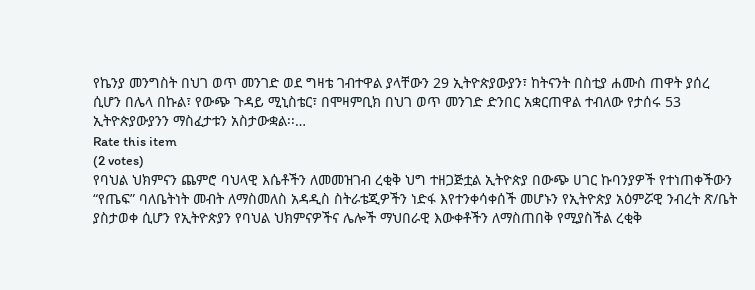የኬንያ መንግስት በህገ ወጥ መንገድ ወደ ግዛቴ ገብተዋል ያላቸውን 29 ኢትዮጵያውያን፣ ከትናንት በስቲያ ሐሙስ ጠዋት ያሰረ ሲሆን በሌላ በኩል፣ የውጭ ጉዳይ ሚኒስቴር፣ በሞዛምቢክ በህገ ወጥ መንገድ ድንበር አቋርጠዋል ተብለው የታሰሩ 53 ኢትዮጵያውያንን ማስፈታቱን አስታውቋል፡፡…
Rate this item
(2 votes)
የባህል ህክምናን ጨምሮ ባህላዊ እሴቶችን ለመመዝገብ ረቂቅ ህግ ተዘጋጅቷል ኢትዮጵያ በውጭ ሀገር ኩባንያዎች የተነጠቀችውን “የጤፍ” ባለቤትነት መብት ለማስመለስ አዳዲስ ስትራቴጂዎችን ነድፋ እየተንቀሳቀሰች መሆኑን የኢትዮጵያ አዕምሯዊ ንብረት ጽ/ቤት ያስታወቀ ሲሆን የኢትዮጵያን የባህል ህክምናዎችና ሌሎች ማህበራዊ እውቀቶችን ለማስጠበቅ የሚያስችል ረቂቅ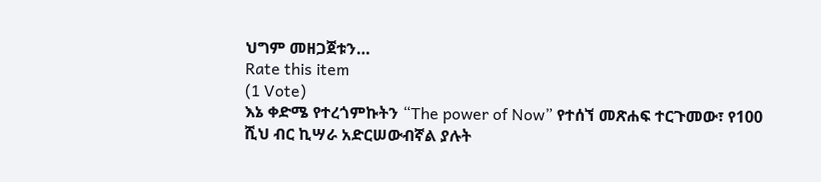ህግም መዘጋጀቱን…
Rate this item
(1 Vote)
እኔ ቀድሜ የተረጎምኩትን “The power of Now” የተሰኘ መጽሐፍ ተርጉመው፣ የ100 ሺህ ብር ኪሣራ አድርሠውብኛል ያሉት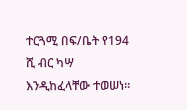ተርጓሚ በፍ/ቤት የ194 ሺ ብር ካሣ እንዲከፈላቸው ተወሠነ፡፡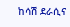ከሳሽ ደራሲና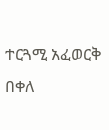ተርጓሚ አፈወርቅ በቀለ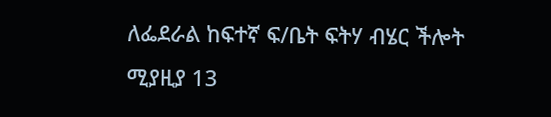ለፌደራል ከፍተኛ ፍ/ቤት ፍትሃ ብሄር ችሎት ሚያዚያ 13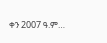ቀን 2007 ዓ.ም…